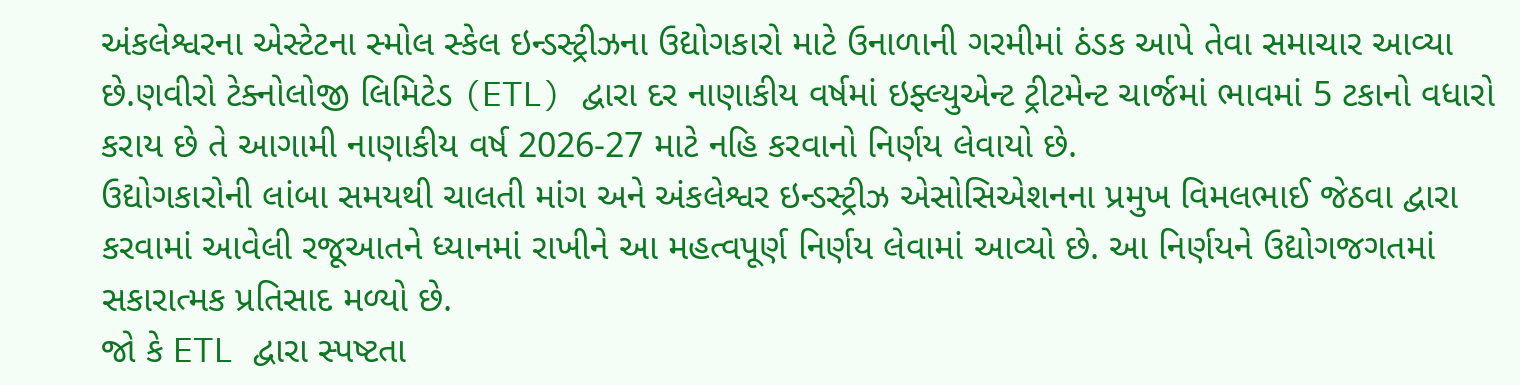અંકલેશ્વરના એસ્ટેટના સ્મોલ સ્કેલ ઇન્ડસ્ટ્રીઝના ઉદ્યોગકારો માટે ઉનાળાની ગરમીમાં ઠંડક આપે તેવા સમાચાર આવ્યા છે.ણવીરો ટેક્નોલોજી લિમિટેડ (ETL) દ્વારા દર નાણાકીય વર્ષમાં ઇફ્લ્યુએન્ટ ટ્રીટમેન્ટ ચાર્જમાં ભાવમાં 5 ટકાનો વધારો કરાય છે તે આગામી નાણાકીય વર્ષ 2026-27 માટે નહિ કરવાનો નિર્ણય લેવાયો છે.
ઉદ્યોગકારોની લાંબા સમયથી ચાલતી માંગ અને અંકલેશ્વર ઇન્ડસ્ટ્રીઝ એસોસિએશનના પ્રમુખ વિમલભાઈ જેઠવા દ્વારા કરવામાં આવેલી રજૂઆતને ધ્યાનમાં રાખીને આ મહત્વપૂર્ણ નિર્ણય લેવામાં આવ્યો છે. આ નિર્ણયને ઉદ્યોગજગતમાં સકારાત્મક પ્રતિસાદ મળ્યો છે.
જો કે ETL દ્વારા સ્પષ્ટતા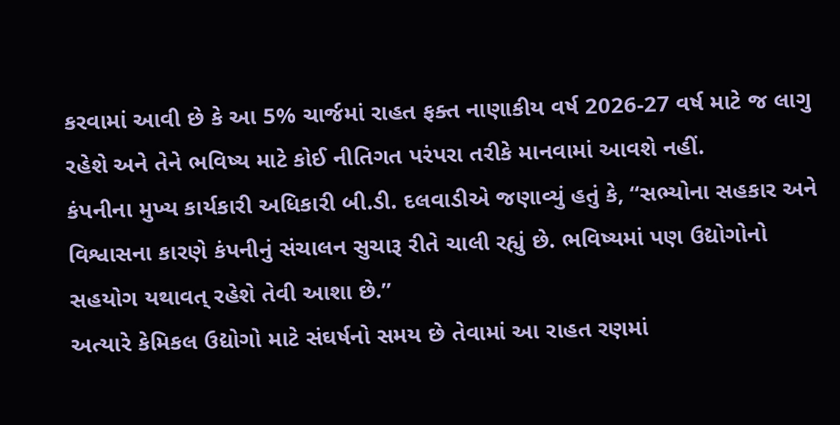કરવામાં આવી છે કે આ 5% ચાર્જમાં રાહત ફક્ત નાણાકીય વર્ષ 2026-27 વર્ષ માટે જ લાગુ રહેશે અને તેને ભવિષ્ય માટે કોઈ નીતિગત પરંપરા તરીકે માનવામાં આવશે નહીં.
કંપનીના મુખ્ય કાર્યકારી અધિકારી બી.ડી. દલવાડીએ જણાવ્યું હતું કે, “સભ્યોના સહકાર અને વિશ્વાસના કારણે કંપનીનું સંચાલન સુચારૂ રીતે ચાલી રહ્યું છે. ભવિષ્યમાં પણ ઉદ્યોગોનો સહયોગ યથાવત્ રહેશે તેવી આશા છે.”
અત્યારે કેમિકલ ઉદ્યોગો માટે સંઘર્ષનો સમય છે તેવામાં આ રાહત રણમાં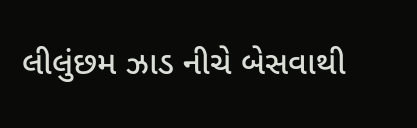લીલુંછમ ઝાડ નીચે બેસવાથી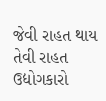જેવી રાહત થાય તેવી રાહત ઉદ્યોગકારો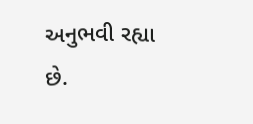અનુભવી રહ્યા છે.